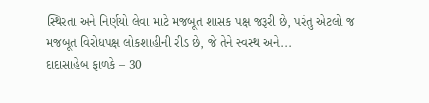સ્થિરતા અને નિર્ણયો લેવા માટે મજબૂત શાસક પક્ષ જરૂરી છે, પરંતુ એટલો જ મજબૂત વિરોધપક્ષ લોકશાહીની રીડ છે, જે તેને સ્વસ્થ અને...
દાદાસાહેબ ફાળકે – 30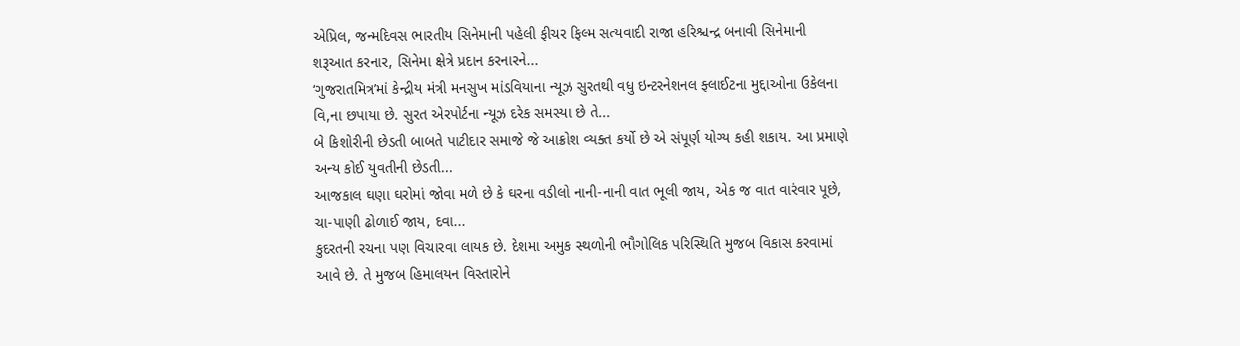એપ્રિલ, જન્મદિવસ ભારતીય સિનેમાની પહેલી ફીચર ફિલ્મ સત્યવાદી રાજા હરિશ્ચન્દ્ર બનાવી સિનેમાની શરૂઆત કરનાર, સિનેમા ક્ષેત્રે પ્રદાન કરનારને...
‘ગુજરાતમિત્ર’માં કેન્દ્રીય મંત્રી મનસુખ માંડવિયાના ન્યૂઝ સુરતથી વધુ ઇન્ટરનેશનલ ફ્લાઈટના મુદ્દાઓના ઉકેલના વિ,ના છપાયા છે. સુરત એરપોર્ટના ન્યૂઝ દરેક સમસ્યા છે તે...
બે કિશોરીની છેડતી બાબતે પાટીદાર સમાજે જે આક્રોશ વ્યક્ત કર્યો છે એ સંપૂર્ણ યોગ્ય કહી શકાય. આ પ્રમાણે અન્ય કોઈ યુવતીની છેડતી...
આજકાલ ઘણા ઘરોમાં જોવા મળે છે કે ઘરના વડીલો નાની-નાની વાત ભૂલી જાય, એક જ વાત વારંવાર પૂછે, ચા-પાણી ઢોળાઈ જાય, દવા...
કુદરતની રચના પણ વિચારવા લાયક છે. દેશમા અમુક સ્થળોની ભૌગોલિક પરિસ્થિતિ મુજબ વિકાસ કરવામાં આવે છે. તે મુજબ હિમાલયન વિસ્તારોને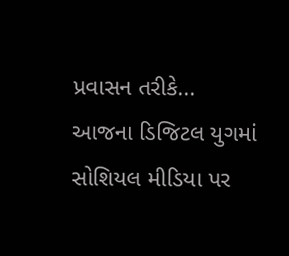પ્રવાસન તરીકે...
આજના ડિજિટલ યુગમાં સોશિયલ મીડિયા પર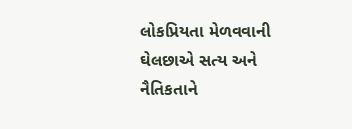લોકપ્રિયતા મેળવવાની ઘેલછાએ સત્ય અને નૈતિકતાને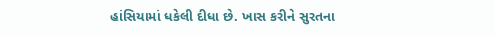હાંસિયામાં ધકેલી દીધા છે. ખાસ કરીને સુરતના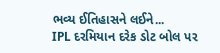ભવ્ય ઈતિહાસને લઈને...
IPL દરમિયાન દરેક ડોટ બોલ પર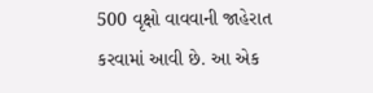500 વૃક્ષો વાવવાની જાહેરાત કરવામાં આવી છે. આ એક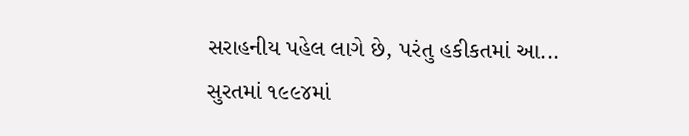સરાહનીય પહેલ લાગે છે, પરંતુ હકીકતમાં આ...
સુરતમાં ૧૯૯૪માં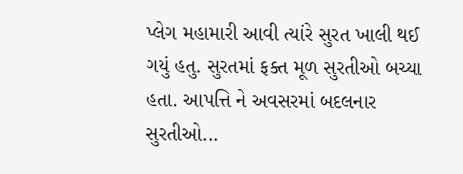પ્લેગ મહામારી આવી ત્યાંરે સુરત ખાલી થઈ ગયું હતુ. સુરતમાં ફક્ત મૂળ સુરતીઓ બચ્યા હતા. આપત્તિ ને અવસરમાં બદલનાર સુરતીઓ...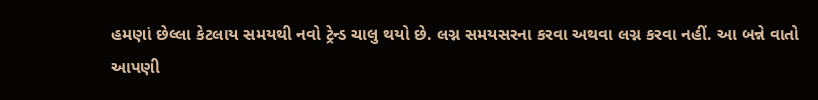હમણાં છેલ્લા કેટલાય સમયથી નવો ટ્રેન્ડ ચાલુ થયો છે. લગ્ન સમયસરના કરવા અથવા લગ્ન કરવા નહીં. આ બન્ને વાતો આપણી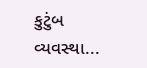કુટુંબ વ્યવસ્થા...